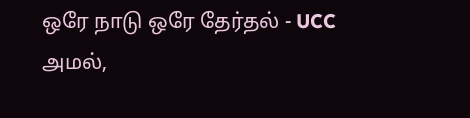ஒரே நாடு ஒரே தேர்தல் - UCC அமல்,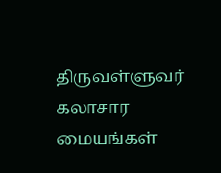திருவள்ளுவர் கலாசார மையங்கள்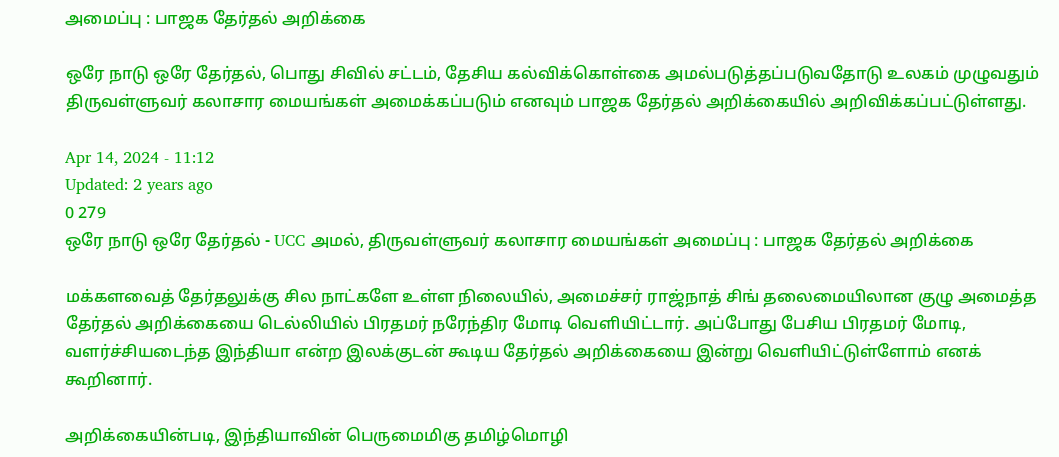அமைப்பு : பாஜக தேர்தல் அறிக்கை

ஒரே நாடு ஒரே தேர்தல், பொது சிவில் சட்டம், தேசிய கல்விக்கொள்கை அமல்படுத்தப்படுவதோடு உலகம் முழுவதும் திருவள்ளுவர் கலாசார மையங்கள் அமைக்கப்படும் எனவும் பாஜக தேர்தல் அறிக்கையில் அறிவிக்கப்பட்டுள்ளது.

Apr 14, 2024 - 11:12
Updated: 2 years ago
0 279
ஒரே நாடு ஒரே தேர்தல் - UCC அமல், திருவள்ளுவர் கலாசார மையங்கள் அமைப்பு : பாஜக தேர்தல் அறிக்கை

மக்களவைத் தேர்தலுக்கு சில நாட்களே உள்ள நிலையில், அமைச்சர் ராஜ்நாத் சிங் தலைமையிலான குழு அமைத்த தேர்தல் அறிக்கையை டெல்லியில் பிரதமர் நரேந்திர மோடி வெளியிட்டார். அப்போது பேசிய பிரதமர் மோடி, வளர்ச்சியடைந்த இந்தியா என்ற இலக்குடன் கூடிய தேர்தல் அறிக்கையை இன்று வெளியிட்டுள்ளோம் எனக் கூறினார்.

அறிக்கையின்படி, இந்தியாவின் பெருமைமிகு தமிழ்மொழி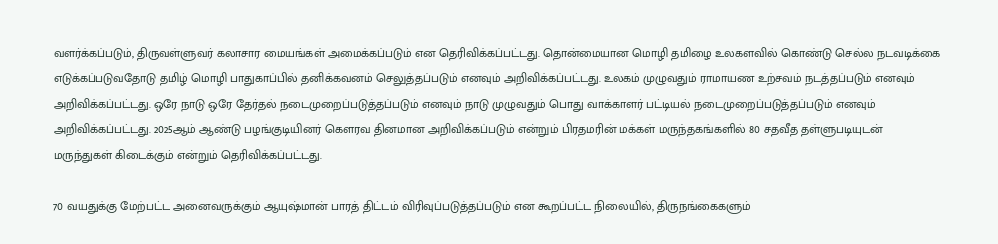வளர்க்கப்படும், திருவள்ளுவர் கலாசார மையங்கள் அமைக்கப்படும் என தெரிவிக்கப்பட்டது. தொன்மையான மொழி தமிழை உலகளவில் கொண்டு செல்ல நடவடிக்கை எடுக்கப்படுவதோடு தமிழ் மொழி பாதுகாப்பில் தனிக்கவனம் செலுத்தப்படும் எனவும் அறிவிக்கப்பட்டது. உலகம் முழுவதும் ராமாயண உற்சவம் நடத்தப்படும் எனவும் அறிவிக்கப்பட்டது. ஒரே நாடு ஒரே தேர்தல் நடைமுறைப்படுத்தப்படும் எனவும் நாடு முழுவதும் பொது வாக்காளர் பட்டியல் நடைமுறைப்படுத்தப்படும் எனவும் அறிவிக்கப்பட்டது. 2025ஆம் ஆண்டு பழங்குடியினர் கௌரவ தினமான அறிவிக்கப்படும் என்றும் பிரதமரின் மக்கள் மருந்தகங்களில் 80 சதவீத தள்ளுபடியுடன் மருந்துகள் கிடைக்கும் என்றும் தெரிவிக்கப்பட்டது.

70 வயதுக்கு மேற்பட்ட அனைவருக்கும் ஆயுஷ்மான் பாரத் திட்டம் விரிவுப்படுத்தப்படும் என கூறப்பட்ட நிலையில், திருநங்கைகளும்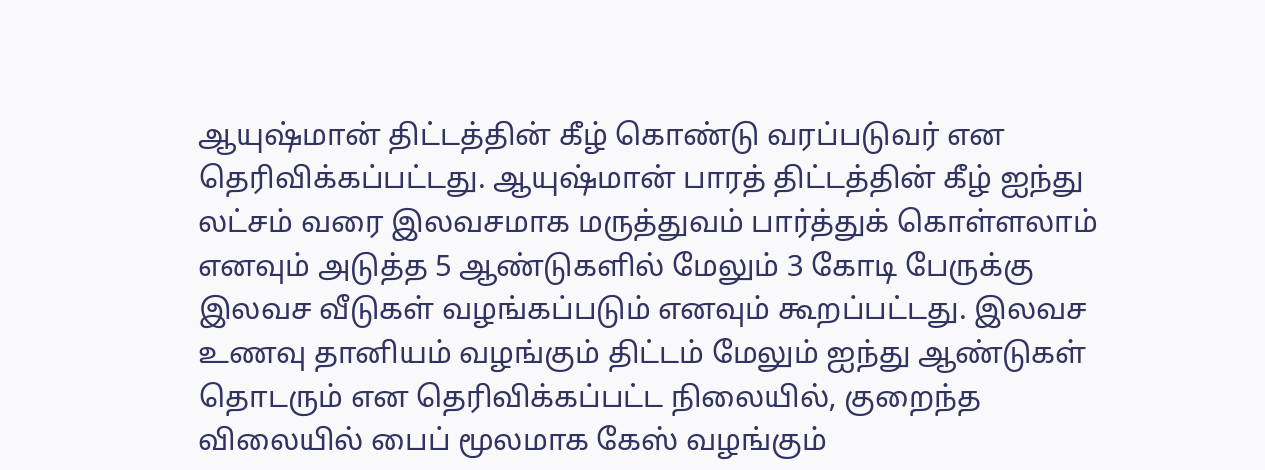ஆயுஷ்மான் திட்டத்தின் கீழ் கொண்டு வரப்படுவர் என தெரிவிக்கப்பட்டது. ஆயுஷ்மான் பாரத் திட்டத்தின் கீழ் ஐந்து லட்சம் வரை இலவசமாக மருத்துவம் பார்த்துக் கொள்ளலாம் எனவும் அடுத்த 5 ஆண்டுகளில் மேலும் 3 கோடி பேருக்கு இலவச வீடுகள் வழங்கப்படும் எனவும் கூறப்பட்டது. இலவச உணவு தானியம் வழங்கும் திட்டம் மேலும் ஐந்து ஆண்டுகள் தொடரும் என தெரிவிக்கப்பட்ட நிலையில், குறைந்த விலையில் பைப் மூலமாக கேஸ் வழங்கும்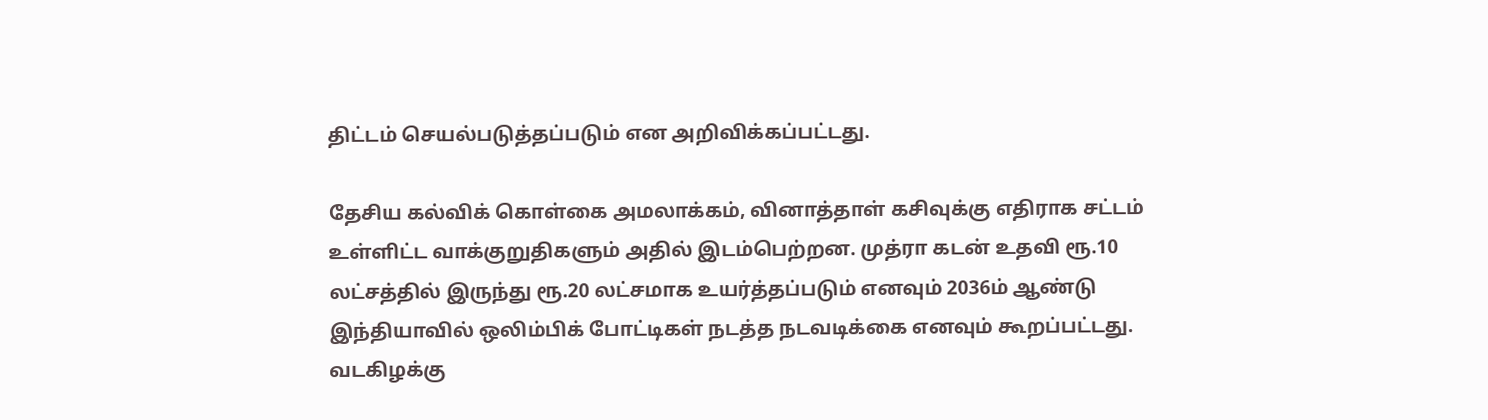திட்டம் செயல்படுத்தப்படும் என அறிவிக்கப்பட்டது.

தேசிய கல்விக் கொள்கை அமலாக்கம், வினாத்தாள் கசிவுக்கு எதிராக சட்டம் உள்ளிட்ட வாக்குறுதிகளும் அதில் இடம்பெற்றன. முத்ரா கடன் உதவி ரூ.10 லட்சத்தில் இருந்து ரூ.20 லட்சமாக உயர்த்தப்படும் எனவும் 2036ம் ஆண்டு இந்தியாவில் ஒலிம்பிக் போட்டிகள் நடத்த நடவடிக்கை எனவும் கூறப்பட்டது. வடகிழக்கு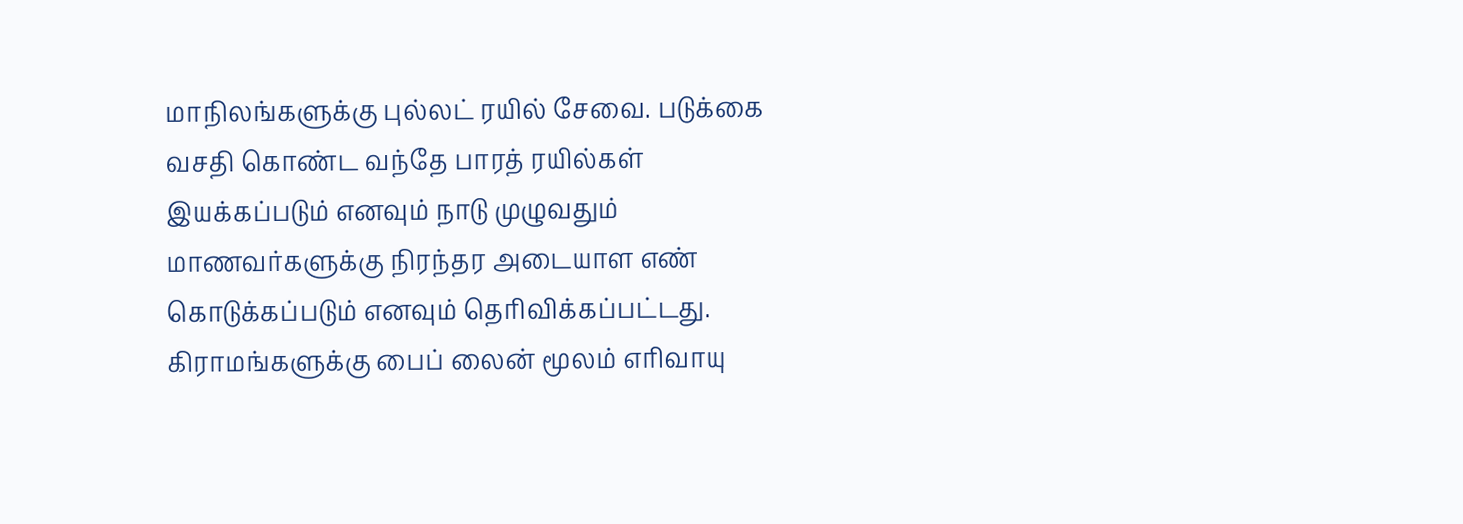மாநிலங்களுக்கு புல்லட் ரயில் சேவை. படுக்கை வசதி கொண்ட வந்தே பாரத் ரயில்கள் இயக்கப்படும் எனவும் நாடு முழுவதும் மாணவர்களுக்கு நிரந்தர அடையாள எண் கொடுக்கப்படும் எனவும் தெரிவிக்கப்பட்டது. கிராமங்களுக்கு பைப் லைன் மூலம் எரிவாயு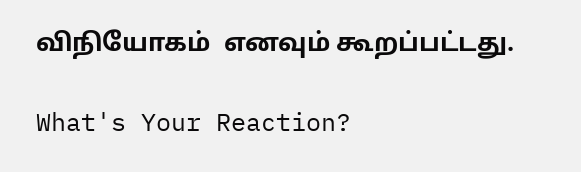விநியோகம்  எனவும் கூறப்பட்டது.

What's Your Reaction?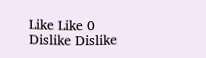Like Like 0
Dislike Dislike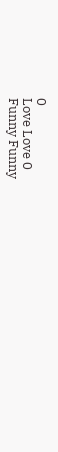0
Love Love 0
Funny Funny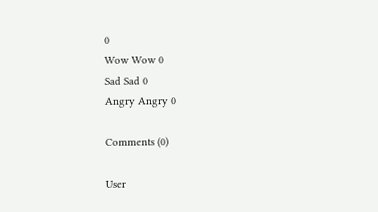0
Wow Wow 0
Sad Sad 0
Angry Angry 0

Comments (0)

User